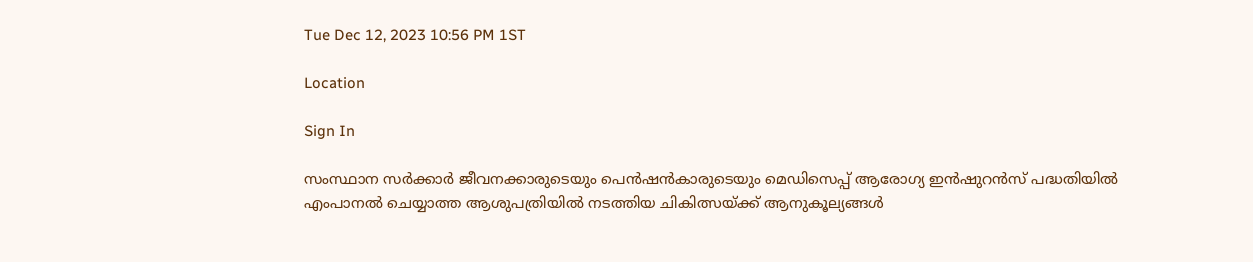Tue Dec 12, 2023 10:56 PM 1ST

Location

Sign In

സംസ്ഥാന സർക്കാർ ജീവനക്കാരുടെയും പെൻഷൻകാരുടെയും മെഡിസെപ്പ് ആരോഗ്യ ഇൻഷുറൻസ് പദ്ധതിയിൽ എംപാനൽ ചെയ്യാത്ത ആശുപത്രിയിൽ നടത്തിയ ചികിത്സയ്ക്ക് ആനുകൂല്യങ്ങൾ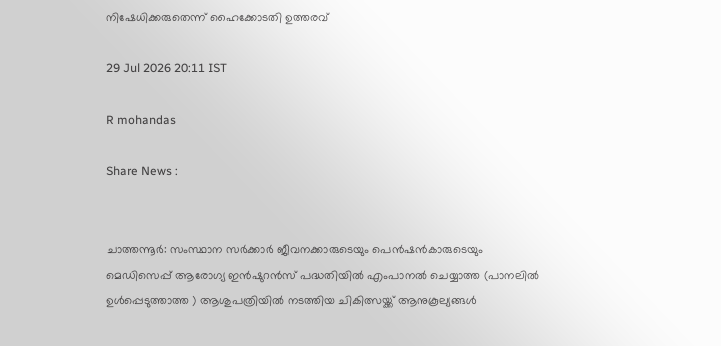നിഷേധിക്കരുതെന്ന് ഹൈക്കോടതി ഉത്തരവ്

29 Jul 2026 20:11 IST

R mohandas

Share News :


ചാത്തന്നൂർ: സംസ്ഥാന സർക്കാർ ജീവനക്കാരുടെയും പെൻഷൻകാരുടെയും മെഡിസെപ്പ് ആരോഗ്യ ഇൻഷുറൻസ് പദ്ധതിയിൽ എംപാനൽ ചെയ്യാത്ത (പാനലിൽ ഉൾപ്പെടുത്താത്ത ) ആശുപത്രിയിൽ നടത്തിയ ചികിത്സയ്ക്ക് ആനുകൂല്യങ്ങൾ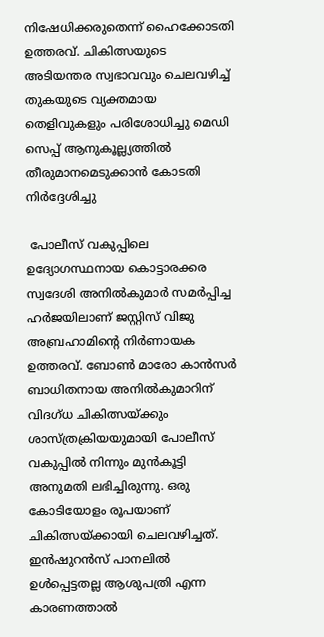നിഷേധിക്കരുതെന്ന് ഹൈക്കോടതി ഉത്തരവ്. ചികിത്സയുടെ അടിയന്തര സ്വഭാവവും ചെലവഴിച്ച് തുകയുടെ വ്യക്തമായ തെളിവുകളും പരിശോധിച്ചു മെഡി സെപ്പ് ആനുകൂല്ല്യത്തിൽ തീരുമാനമെടുക്കാൻ കോടതി നിർദ്ദേശിച്ചു

 പോലീസ് വകുപ്പിലെ ഉദ്യോഗസ്ഥനായ കൊട്ടാരക്കര സ്വദേശി അനിൽകുമാർ സമർപ്പിച്ച ഹർജയിലാണ് ജസ്റ്റിസ് വിജു അബ്രഹാമിന്റെ നിർണായക ഉത്തരവ്. ബോൺ മാരോ കാൻസർ ബാധിതനായ അനിൽകുമാറിന് വിദഗ്ധ ചികിത്സയ്ക്കും ശാസ്ത്രക്രിയയുമായി പോലീസ് വകുപ്പിൽ നിന്നും മുൻകൂട്ടി അനുമതി ലഭിച്ചിരുന്നു. ഒരു കോടിയോളം രൂപയാണ് ചികിത്സയ്ക്കായി ചെലവഴിച്ചത്. ഇൻഷുറൻസ് പാനലിൽ ഉൾപ്പെട്ടതല്ല ആശുപത്രി എന്ന കാരണത്താൽ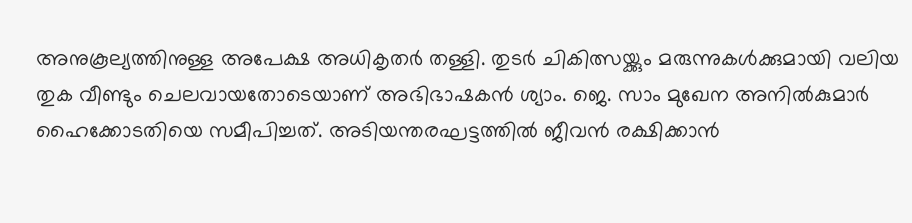അനുകൂല്യത്തിനുള്ള അപേക്ഷ അധികൃതർ തള്ളി. തുടർ ചികിത്സയ്ക്കും മരുന്നുകൾക്കുമായി വലിയ തുക വീണ്ടും ചെലവായതോടെയാണ് അഭിഭാഷകൻ ശ്യാം. ജെ. സാം മുഖേന അനിൽകുമാർ ഹൈക്കോടതിയെ സമീപിച്ചത്. അടിയന്തരഘട്ടത്തിൽ ജീവൻ രക്ഷിക്കാൻ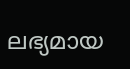ലഭ്യമായ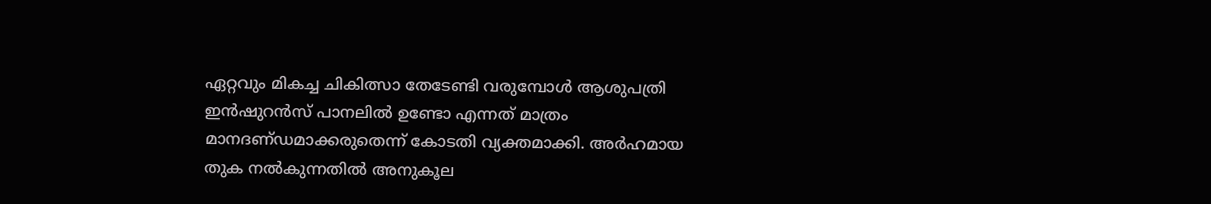ഏറ്റവും മികച്ച ചികിത്സാ തേടേണ്ടി വരുമ്പോൾ ആശുപത്രി ഇൻഷുറൻസ് പാനലിൽ ഉണ്ടോ എന്നത് മാത്രം മാനദണ്‌ഡമാക്കരുതെന്ന് കോടതി വ്യക്തമാക്കി. അർഹമായ തുക നൽകുന്നതിൽ അനുകൂല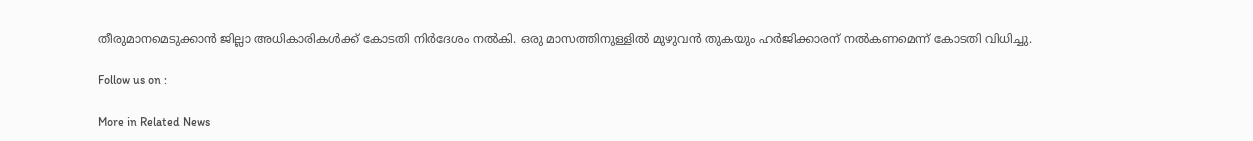തീരുമാനമെടുക്കാൻ ജില്ലാ അധികാരികൾക്ക് കോടതി നിർദേശം നൽകി. ഒരു മാസത്തിനുള്ളിൽ മുഴുവൻ തുകയും ഹർജിക്കാരന് നൽകണമെന്ന് കോടതി വിധിച്ചു.

Follow us on :

More in Related News